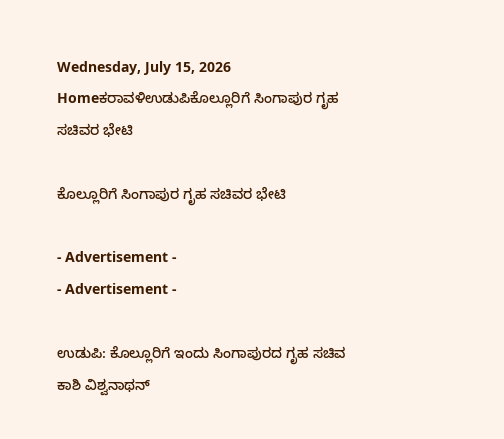Wednesday, July 15, 2026
Homeಕರಾವಳಿಉಡುಪಿಕೊಲ್ಲೂರಿಗೆ ಸಿಂಗಾಪುರ ಗೃಹ ಸಚಿವರ ಭೇಟಿ

ಕೊಲ್ಲೂರಿಗೆ ಸಿಂಗಾಪುರ ಗೃಹ ಸಚಿವರ ಭೇಟಿ

- Advertisement -
- Advertisement -

ಉಡುಪಿ: ಕೊಲ್ಲೂರಿಗೆ ಇಂದು ಸಿಂಗಾಪುರದ ಗೃಹ ಸಚಿವ ಕಾಶಿ ವಿಶ್ವನಾಥನ್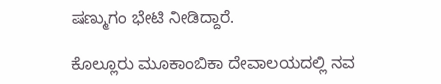ಷಣ್ಮುಗಂ ಭೇಟಿ ನೀಡಿದ್ದಾರೆ.

ಕೊಲ್ಲೂರು ಮೂಕಾಂಬಿಕಾ ದೇವಾಲಯದಲ್ಲಿ ನವ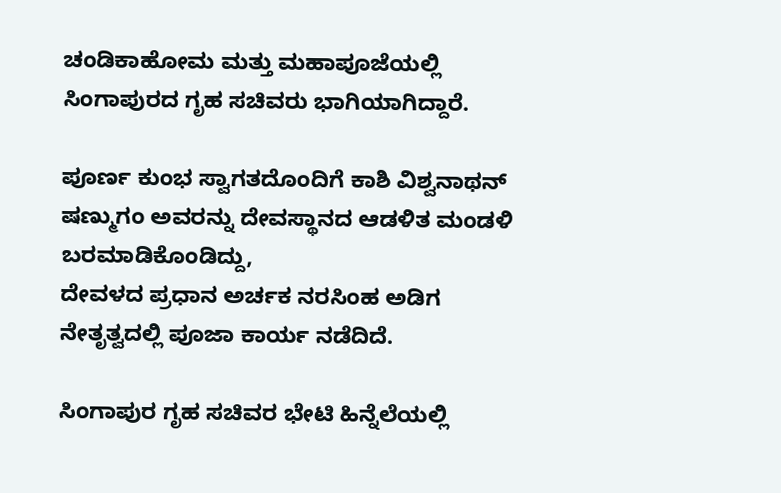ಚಂಡಿಕಾಹೋಮ ಮತ್ತು ಮಹಾಪೂಜೆಯಲ್ಲಿ ಸಿಂಗಾಪುರದ ಗೃಹ ಸಚಿವರು ಭಾಗಿಯಾಗಿದ್ದಾರೆ.

ಪೂರ್ಣ ಕುಂಭ ಸ್ವಾಗತದೊಂದಿಗೆ ಕಾಶಿ ವಿಶ್ವನಾಥ‌ನ್ ಷಣ್ಮುಗಂ ಅವರನ್ನು ದೇವಸ್ಥಾನದ ಆಡಳಿತ ಮಂಡಳಿ ಬರಮಾಡಿಕೊಂಡಿದ್ದು,
ದೇವಳದ ಪ್ರಧಾನ ಅರ್ಚಕ ನರಸಿಂಹ ಅಡಿಗ ನೇತೃತ್ವದಲ್ಲಿ ಪೂಜಾ ಕಾರ್ಯ ನಡೆದಿದೆ.

ಸಿಂಗಾಪುರ ಗೃಹ ಸಚಿವರ ಭೇಟಿ ಹಿನ್ನೆಲೆಯಲ್ಲಿ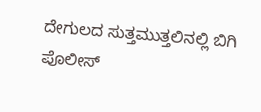ದೇಗುಲದ ಸುತ್ತಮುತ್ತಲಿನಲ್ಲಿ ಬಿಗಿ ಪೊಲೀಸ್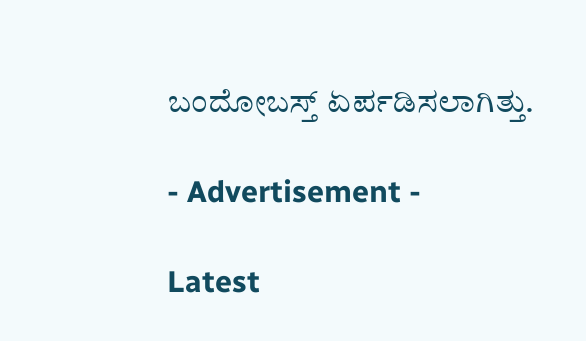ಬಂದೋಬಸ್ತ್ ಏರ್ಪಡಿಸಲಾಗಿತ್ತು.

- Advertisement -

Latest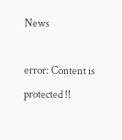News

error: Content is protected !!